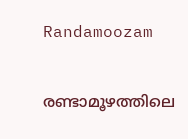Randamoozam

രണ്ടാമൂഴത്തിലെ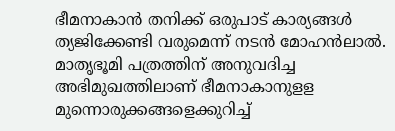ഭീമനാകാന്‍ തനിക്ക് ഒരുപാട് കാര്യങ്ങള്‍ ത്യജിക്കേണ്ടി വരുമെന്ന് നടന്‍ മോഹന്‍ലാല്‍. മാതൃഭൂമി പത്രത്തിന് അനുവദിച്ച അഭിമുഖത്തിലാണ് ഭീമനാകാനുളള മുന്നൊരുക്കങ്ങളെക്കുറിച്ച്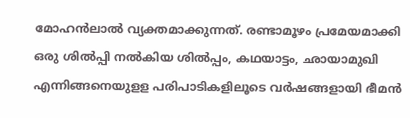മോഹന്‍ലാല്‍ വ്യക്തമാക്കുന്നത്. രണ്ടാമൂഴം പ്രമേയമാക്കി ഒരു ശില്‍പ്പി നല്‍കിയ ശില്‍പ്പം, കഥയാട്ടം, ഛായാമുഖി എന്നിങ്ങനെയുളള പരിപാടികളിലൂടെ വര്‍ഷങ്ങളായി ഭീമന്‍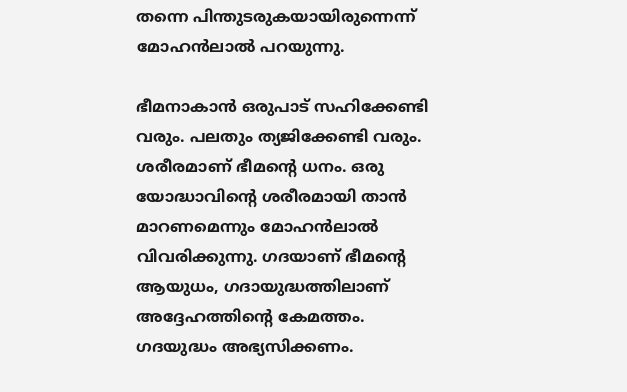തന്നെ പിന്തുടരുകയായിരുന്നെന്ന് മോഹന്‍ലാല്‍ പറയുന്നു.

ഭീമനാകാന്‍ ഒരുപാട് സഹിക്കേണ്ടി വരും. പലതും ത്യജിക്കേണ്ടി വരും. ശരീരമാണ് ഭീമന്റെ ധനം. ഒരു യോദ്ധാവിന്റെ ശരീരമായി താന്‍ മാറണമെന്നും മോഹന്‍ലാല്‍ വിവരിക്കുന്നു. ഗദയാണ് ഭീമന്റെ ആയുധം, ഗദായുദ്ധത്തിലാണ് അദ്ദേഹത്തിന്റെ കേമത്തം. ഗദയുദ്ധം അഭ്യസിക്കണം.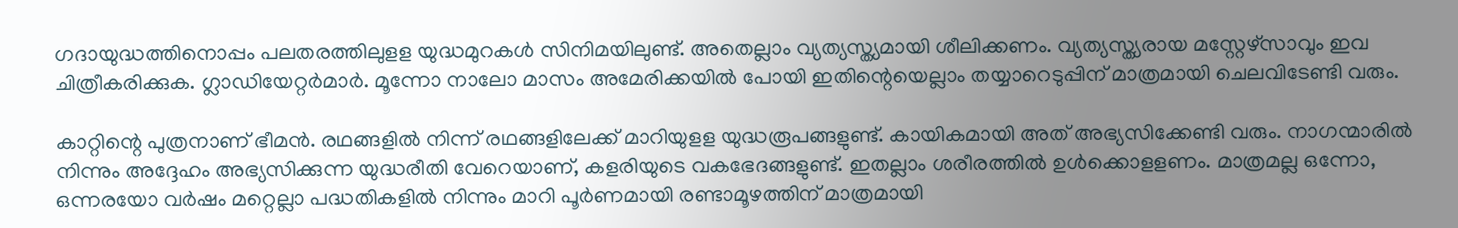ഗദായുദ്ധത്തിനൊപ്പം പലതരത്തിലുളള യുദ്ധമുറകള്‍ സിനിമയിലുണ്ട്. അതെല്ലാം വ്യത്യസ്ത്യമായി ശീലിക്കണം. വ്യത്യസ്ത്യരായ മസ്റ്റേഴ്‌സാവും ഇവ ചിത്രീകരിക്കുക. ഗ്ലാഡിയേറ്റര്‍മാര്‍. മൂന്നോ നാലോ മാസം അമേരിക്കയില്‍ പോയി ഇതിന്റെയെല്ലാം തയ്യാറെടുപ്പിന് മാത്രമായി ചെലവിടേണ്ടി വരും.

കാറ്റിന്റെ പുത്രനാണ് ഭീമന്‍. രഥങ്ങളില്‍ നിന്ന് രഥങ്ങളിലേക്ക് മാറിയുളള യുദ്ധരൂപങ്ങളുണ്ട്. കായികമായി അത് അഭ്യസിക്കേണ്ടി വരും. നാഗന്മാരില്‍ നിന്നും അദ്ദേഹം അഭ്യസിക്കുന്ന യുദ്ധരീതി വേറെയാണ്, കളരിയുടെ വകഭേദങ്ങളുണ്ട്. ഇതല്ലാം ശരീരത്തില്‍ ഉള്‍ക്കൊളളണം. മാത്രമല്ല ഒന്നോ, ഒന്നരയോ വര്‍ഷം മറ്റെല്ലാ പദ്ധതികളില്‍ നിന്നും മാറി പൂര്‍ണമായി രണ്ടാമൂഴത്തിന് മാത്രമായി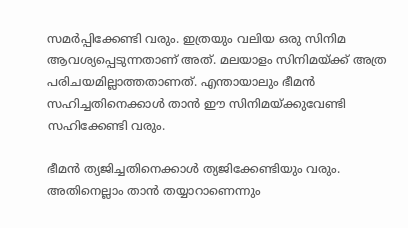സമര്‍പ്പിക്കേണ്ടി വരും. ഇത്രയും വലിയ ഒരു സിനിമ ആവശ്യപ്പെടുന്നതാണ് അത്. മലയാളം സിനിമയ്ക്ക് അത്ര പരിചയമില്ലാത്തതാണത്. എന്തായാലും ഭീമന്‍ സഹിച്ചതിനെക്കാള്‍ താന്‍ ഈ സിനിമയ്ക്കുവേണ്ടി സഹിക്കേണ്ടി വരും.

ഭീമന്‍ ത്യജിച്ചതിനെക്കാള്‍ ത്യജിക്കേണ്ടിയും വരും. അതിനെല്ലാം താന്‍ തയ്യാറാണെന്നും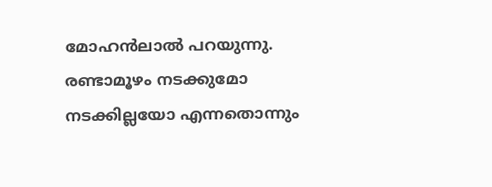മോഹന്‍ലാല്‍ പറയുന്നു. രണ്ടാമൂഴം നടക്കുമോ നടക്കില്ലയോ എന്നതൊന്നും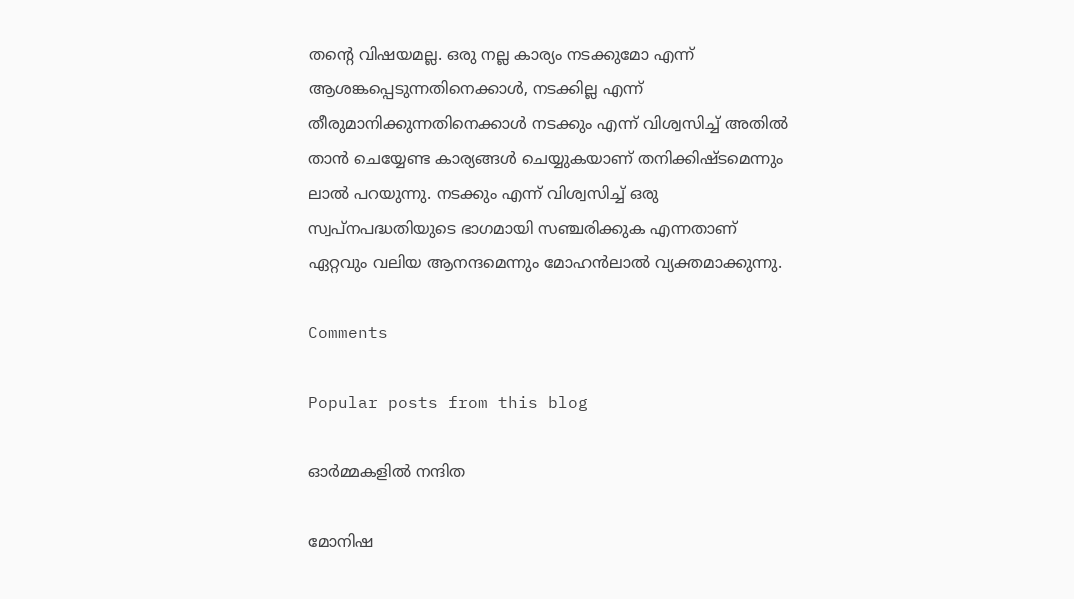തന്റെ വിഷയമല്ല. ഒരു നല്ല കാര്യം നടക്കുമോ എന്ന് ആശങ്കപ്പെടുന്നതിനെക്കാള്‍, നടക്കില്ല എന്ന് തീരുമാനിക്കുന്നതിനെക്കാള്‍ നടക്കും എന്ന് വിശ്വസിച്ച് അതില്‍ താന്‍ ചെയ്യേണ്ട കാര്യങ്ങള്‍ ചെയ്യുകയാണ് തനിക്കിഷ്ടമെന്നും ലാല്‍ പറയുന്നു. നടക്കും എന്ന് വിശ്വസിച്ച് ഒരു സ്വപ്‌നപദ്ധതിയുടെ ഭാഗമായി സഞ്ചരിക്കുക എന്നതാണ് ഏറ്റവും വലിയ ആനന്ദമെന്നും മോഹന്‍ലാല്‍ വ്യക്തമാക്കുന്നു.

Comments

Popular posts from this blog

ഓര്‍മ്മകളില്‍ നന്ദിത

മോനിഷ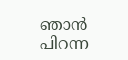ഞാൻ പിറന്ന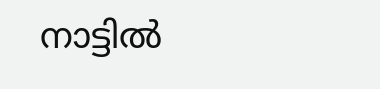നാട്ടിൽ